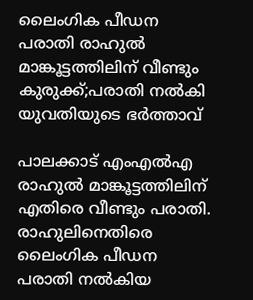ലൈംഗിക പീഡന പരാതി രാഹുല്‍ മാങ്കൂട്ടത്തിലിന് വീണ്ടും കുരുക്ക്;പരാതി നൽകി യുവതിയുടെ ഭര്‍ത്താവ്

പാലക്കാട് എംഎല്‍എ രാഹുല്‍ മാങ്കൂട്ടത്തിലിന് എതിരെ വീണ്ടും പരാതി. രാഹുലിനെതിരെ ലൈംഗിക പീഡന പരാതി നല്‍കിയ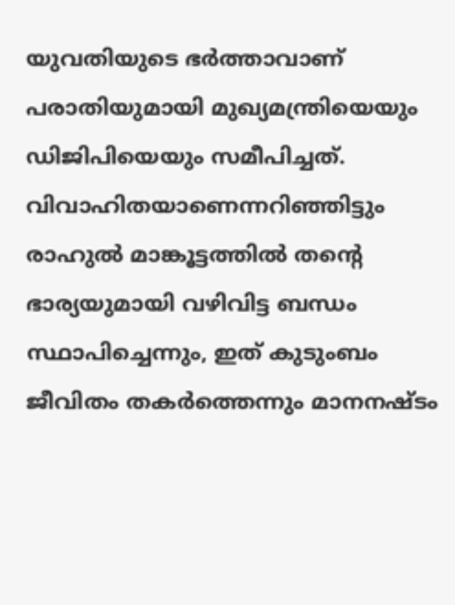യുവതിയുടെ ഭര്‍ത്താവാണ് പരാതിയുമായി മുഖ്യമന്ത്രിയെയും ഡിജിപിയെയും സമീപിച്ചത്. വിവാഹിതയാണെന്നറിഞ്ഞിട്ടും രാഹുല്‍ മാങ്കൂട്ടത്തില്‍ തന്റെ ഭാര്യയുമായി വഴിവിട്ട ബന്ധം സ്ഥാപിച്ചെന്നും, ഇത് കുടുംബം ജീവിതം തകര്‍ത്തെന്നും മാനനഷ്ടം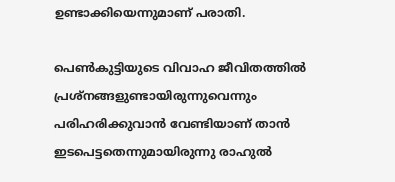ഉണ്ടാക്കിയെന്നുമാണ് പരാതി.

പെണ്‍കുട്ടിയുടെ വിവാഹ ജീവിതത്തില്‍ പ്രശ്‌നങ്ങളുണ്ടായിരുന്നുവെന്നും പരിഹരിക്കുവാന്‍ വേണ്ടിയാണ് താന്‍ ഇടപെട്ടതെന്നുമായിരുന്നു രാഹുല്‍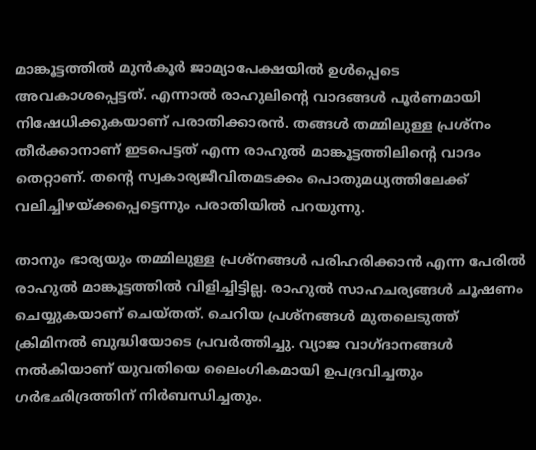മാങ്കൂട്ടത്തില്‍ മുന്‍കൂര്‍ ജാമ്യാപേക്ഷയില്‍ ഉള്‍പ്പെടെ അവകാശപ്പെട്ടത്. എന്നാല്‍ രാഹുലിന്റെ വാദങ്ങള്‍ പൂര്‍ണമായി നിഷേധിക്കുകയാണ് പരാതിക്കാരന്‍. തങ്ങള്‍ തമ്മിലുള്ള പ്രശ്‌നം തീര്‍ക്കാനാണ് ഇടപെട്ടത് എന്ന രാഹുല്‍ മാങ്കൂട്ടത്തിലിന്റെ വാദം തെറ്റാണ്. തന്റെ സ്വകാര്യജീവിതമടക്കം പൊതുമധ്യത്തിലേക്ക് വലിച്ചിഴയ്ക്കപ്പെട്ടെന്നും പരാതിയില്‍ പറയുന്നു.

താനും ഭാര്യയും തമ്മിലുള്ള പ്രശ്‌നങ്ങള്‍ പരിഹരിക്കാന്‍ എന്ന പേരില്‍ രാഹുല്‍ മാങ്കൂട്ടത്തില്‍ വിളിച്ചിട്ടില്ല. രാഹുല്‍ സാഹചര്യങ്ങള്‍ ചൂഷണം ചെയ്യുകയാണ് ചെയ്തത്. ചെറിയ പ്രശ്‌നങ്ങള്‍ മുതലെടുത്ത് ക്രിമിനല്‍ ബുദ്ധിയോടെ പ്രവര്‍ത്തിച്ചു. വ്യാജ വാഗ്ദാനങ്ങള്‍ നല്‍കിയാണ് യുവതിയെ ലൈംഗികമായി ഉപദ്രവിച്ചതും ഗര്‍ഭഛിദ്രത്തിന് നിര്‍ബന്ധിച്ചതും.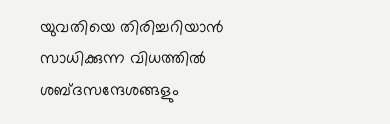യുവതിയെ തിരിച്ചറിയാന്‍ സാധിക്കുന്ന വിധത്തില്‍ ശബ്ദസന്ദേശങ്ങളും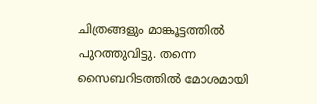ചിത്രങ്ങളും മാങ്കൂട്ടത്തില്‍ പുറത്തുവിട്ടു. തന്നെ സൈബറിടത്തില്‍ മോശമായി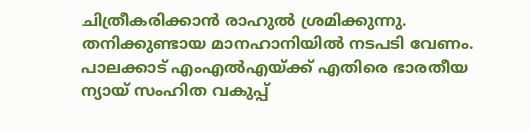ചിത്രീകരിക്കാന്‍ രാഹുല്‍ ശ്രമിക്കുന്നു. തനിക്കുണ്ടായ മാനഹാനിയില്‍ നടപടി വേണം. പാലക്കാട് എംഎല്‍എയ്ക്ക് എതിരെ ഭാരതീയ ന്യായ് സംഹിത വകുപ്പ്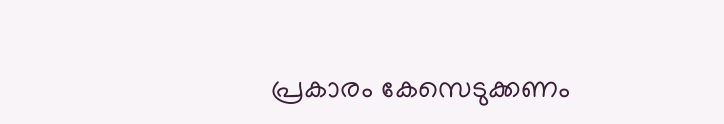പ്രകാരം കേസെടുക്കണം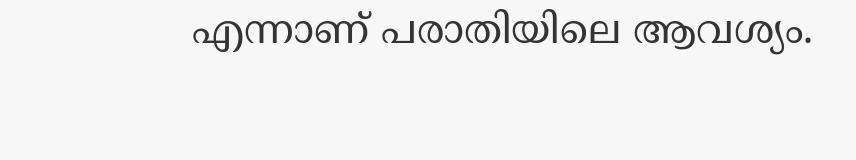എന്നാണ് പരാതിയിലെ ആവശ്യം.